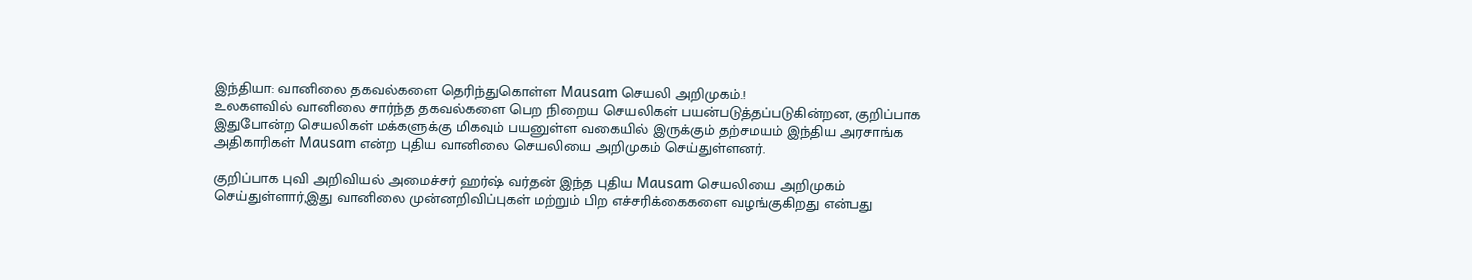இந்தியா: வானிலை தகவல்களை தெரிந்துகொள்ள Mausam செயலி அறிமுகம்.!
உலகளவில் வானிலை சார்ந்த தகவல்களை பெற நிறைய செயலிகள் பயன்படுத்தப்படுகின்றன, குறிப்பாக இதுபோன்ற செயலிகள் மக்களுக்கு மிகவும் பயனுள்ள வகையில் இருக்கும் தற்சமயம் இந்திய அரசாங்க அதிகாரிகள் Mausam என்ற புதிய வானிலை செயலியை அறிமுகம் செய்துள்ளனர்.

குறிப்பாக புவி அறிவியல் அமைச்சர் ஹர்ஷ் வர்தன் இந்த புதிய Mausam செயலியை அறிமுகம் செய்துள்ளார்,இது வானிலை முன்னறிவிப்புகள் மற்றும் பிற எச்சரிக்கைகளை வழங்குகிறது என்பது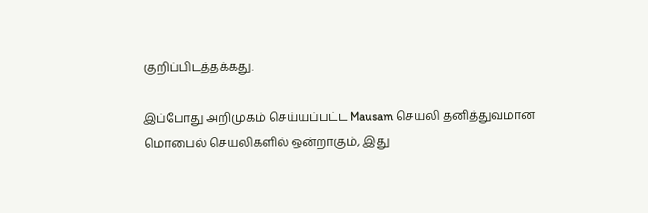குறிப்பிடத்தக்கது.

இப்போது அறிமுகம் செய்யப்பட்ட Mausam செயலி தனித்துவமான மொபைல் செயலிகளில் ஒன்றாகும், இது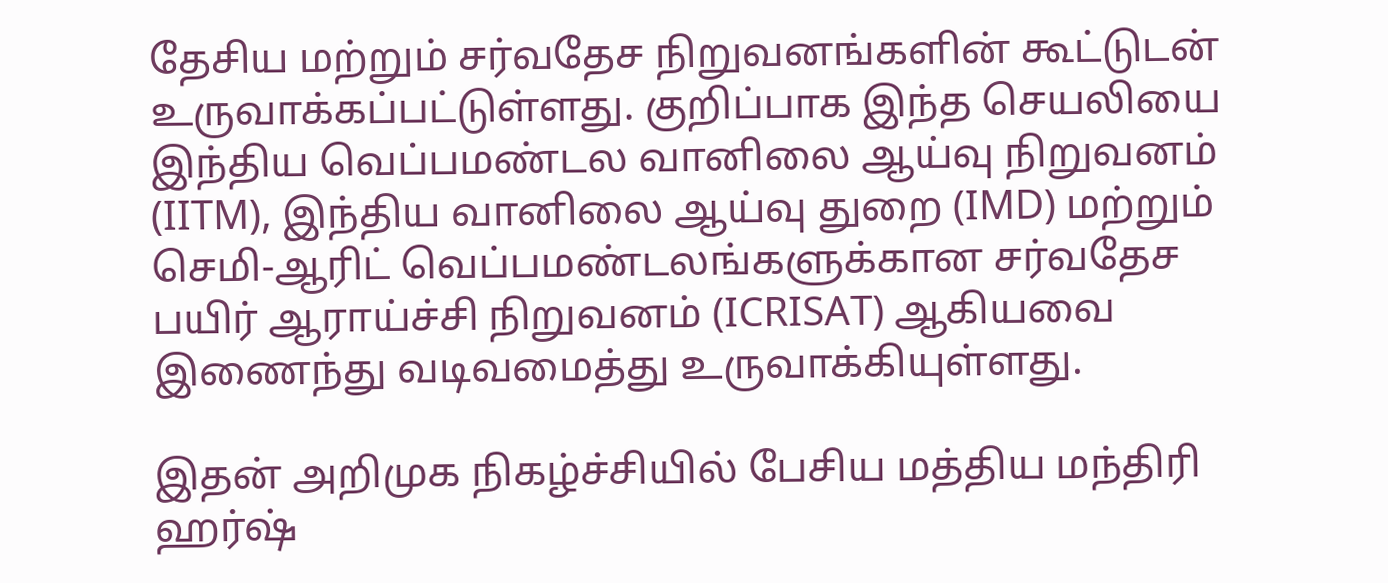தேசிய மற்றும் சர்வதேச நிறுவனங்களின் கூட்டுடன் உருவாக்கப்பட்டுள்ளது. குறிப்பாக இந்த செயலியை இந்திய வெப்பமண்டல வானிலை ஆய்வு நிறுவனம் (IITM), இந்திய வானிலை ஆய்வு துறை (IMD) மற்றும் செமி-ஆரிட் வெப்பமண்டலங்களுக்கான சர்வதேச பயிர் ஆராய்ச்சி நிறுவனம் (ICRISAT) ஆகியவை இணைந்து வடிவமைத்து உருவாக்கியுள்ளது.

இதன் அறிமுக நிகழ்ச்சியில் பேசிய மத்திய மந்திரி ஹர்ஷ்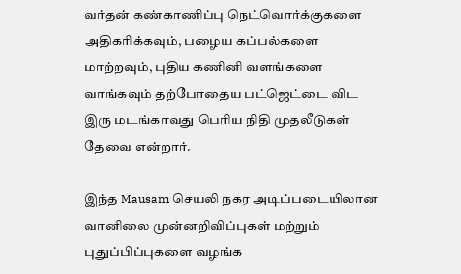வர்தன் கண்காணிப்பு நெட்வொர்க்குகளை அதிகரிக்கவும், பழைய கப்பல்களை மாற்றவும், புதிய கணினி வளங்களை வாங்கவும் தற்போதைய பட்ஜெட்டை விட இரு மடங்காவது பெரிய நிதி முதலீடுகள் தேவை என்றார்.

இந்த Mausam செயலி நகர அடிப்படையிலான வானிலை முன்னறிவிப்புகள் மற்றும் புதுப்பிப்புகளை வழங்க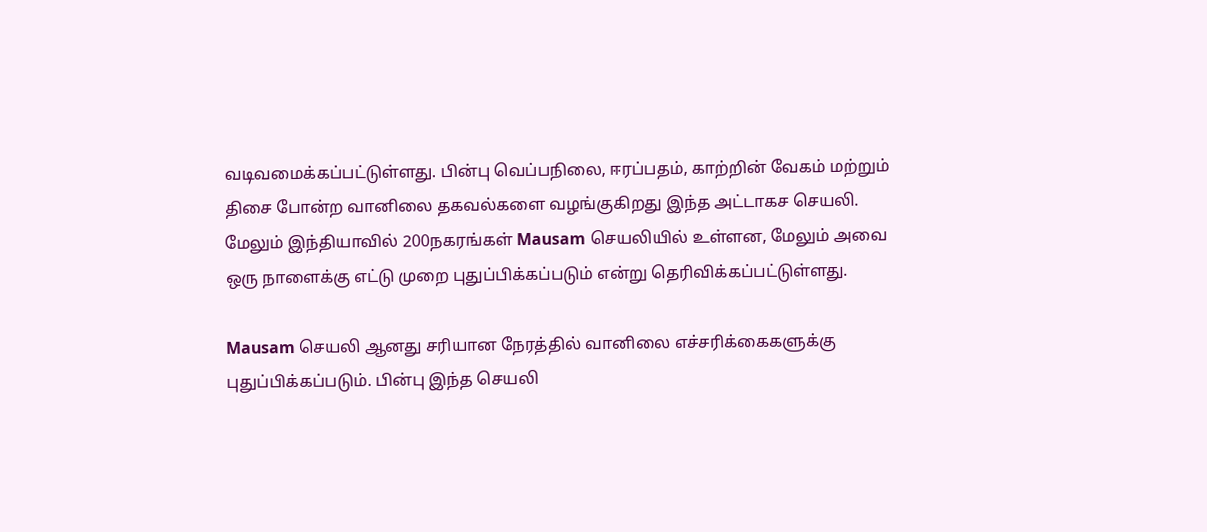வடிவமைக்கப்பட்டுள்ளது. பின்பு வெப்பநிலை, ஈரப்பதம், காற்றின் வேகம் மற்றும் திசை போன்ற வானிலை தகவல்களை வழங்குகிறது இந்த அட்டாகச செயலி. மேலும் இந்தியாவில் 200நகரங்கள் Mausam செயலியில் உள்ளன, மேலும் அவை ஒரு நாளைக்கு எட்டு முறை புதுப்பிக்கப்படும் என்று தெரிவிக்கப்பட்டுள்ளது.

Mausam செயலி ஆனது சரியான நேரத்தில் வானிலை எச்சரிக்கைகளுக்கு புதுப்பிக்கப்படும். பின்பு இந்த செயலி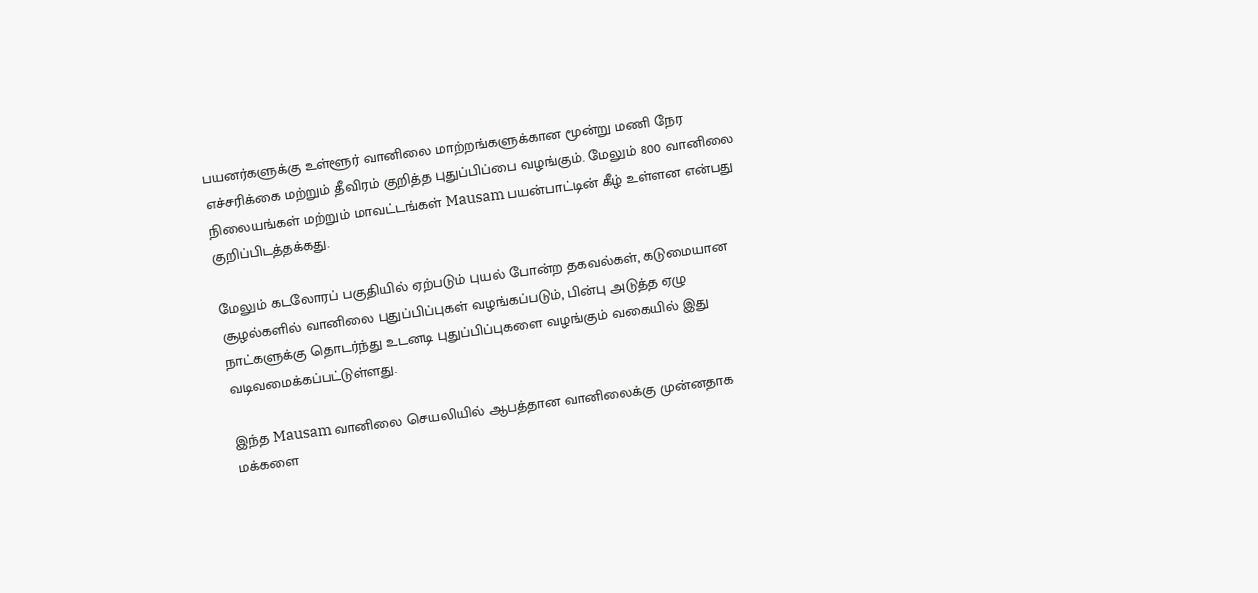பயனர்களுக்கு உள்ளூர் வானிலை மாற்றங்களுக்கான மூன்று மணி நேர எச்சரிக்கை மற்றும் தீவிரம் குறித்த புதுப்பிப்பை வழங்கும். மேலும் 800 வானிலை நிலையங்கள் மற்றும் மாவட்டங்கள் Mausam பயன்பாட்டின் கீழ் உள்ளன என்பது குறிப்பிடத்தக்கது.

மேலும் கடலோரப் பகுதியில் ஏற்படும் புயல் போன்ற தகவல்கள், கடுமையான சூழல்களில் வானிலை புதுப்பிப்புகள் வழங்கப்படும், பின்பு அடுத்த ஏழு நாட்களுக்கு தொடர்ந்து உடனடி புதுப்பிப்புகளை வழங்கும் வகையில் இது வடிவமைக்கப்பட்டுள்ளது.

இந்த Mausam வானிலை செயலியில் ஆபத்தான வானிலைக்கு முன்னதாக மக்களை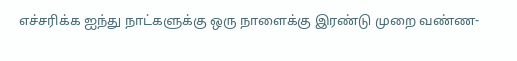எச்சரிக்க ஐந்து நாட்களுக்கு ஒரு நாளைக்கு இரண்டு முறை வண்ண-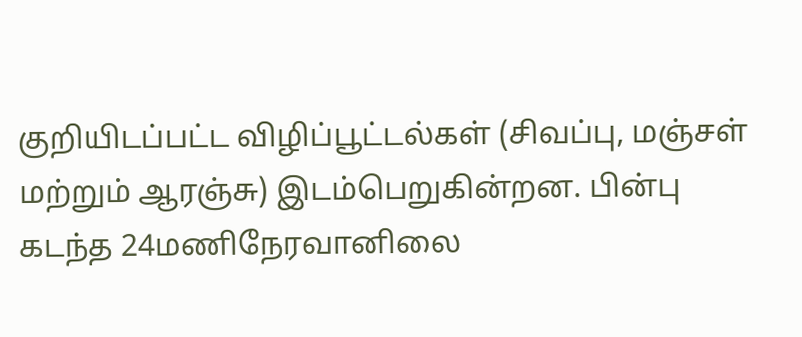குறியிடப்பட்ட விழிப்பூட்டல்கள் (சிவப்பு, மஞ்சள் மற்றும் ஆரஞ்சு) இடம்பெறுகின்றன. பின்பு கடந்த 24மணிநேரவானிலை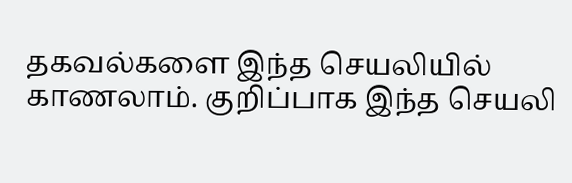தகவல்களை இந்த செயலியில் காணலாம். குறிப்பாக இந்த செயலி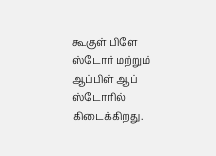கூகுள் பிளே ஸ்டோர் மற்றும் ஆப்பிள் ஆப் ஸ்டோரில் கிடைக்கிறது.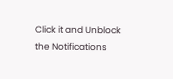Click it and Unblock the Notifications